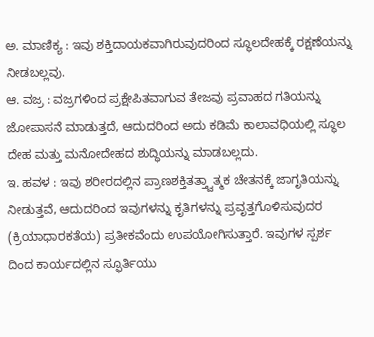ಅ. ಮಾಣಿಕ್ಯ : ಇವು ಶಕ್ತಿದಾಯಕವಾಗಿರುವುದರಿಂದ ಸ್ಥೂಲದೇಹಕ್ಕೆ ರಕ್ಷಣೆಯನ್ನು ನೀಡಬಲ್ಲವು.
ಆ. ವಜ್ರ : ವಜ್ರಗಳಿಂದ ಪ್ರಕ್ಷೇಪಿತವಾಗುವ ತೇಜವು ಪ್ರವಾಹದ ಗತಿಯನ್ನು ಜೋಪಾಸನೆ ಮಾಡುತ್ತದೆ, ಆದುದರಿಂದ ಅದು ಕಡಿಮೆ ಕಾಲಾವಧಿಯಲ್ಲಿ ಸ್ಥೂಲ ದೇಹ ಮತ್ತು ಮನೋದೇಹದ ಶುದ್ಧಿಯನ್ನು ಮಾಡಬಲ್ಲದು.
ಇ. ಹವಳ : ಇವು ಶರೀರದಲ್ಲಿನ ಪ್ರಾಣಶಕ್ತಿತತ್ತ್ವಾತ್ಮಕ ಚೇತನಕ್ಕೆ ಜಾಗೃತಿಯನ್ನು ನೀಡುತ್ತವೆ, ಆದುದರಿಂದ ಇವುಗಳನ್ನು ಕೃತಿಗಳನ್ನು ಪ್ರವೃತ್ತಗೊಳಿಸುವುದರ (ಕ್ರಿಯಾಧಾರಕತೆಯ) ಪ್ರತೀಕವೆಂದು ಉಪಯೋಗಿಸುತ್ತಾರೆ. ಇವುಗಳ ಸ್ಪರ್ಶ ದಿಂದ ಕಾರ್ಯದಲ್ಲಿನ ಸ್ಫೂರ್ತಿಯು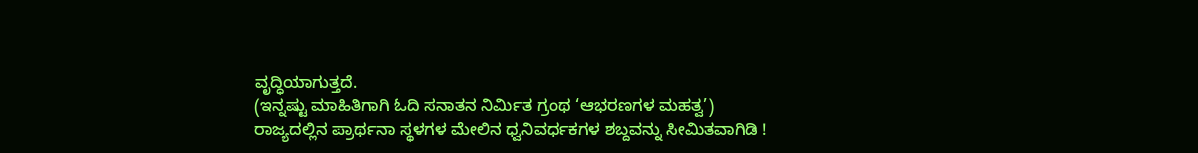ವೃದ್ಧಿಯಾಗುತ್ತದೆ.
(ಇನ್ನಷ್ಟು ಮಾಹಿತಿಗಾಗಿ ಓದಿ ಸನಾತನ ನಿರ್ಮಿತ ಗ್ರಂಥ ‘ಆಭರಣಗಳ ಮಹತ್ವ’)
ರಾಜ್ಯದಲ್ಲಿನ ಪ್ರಾರ್ಥನಾ ಸ್ಥಳಗಳ ಮೇಲಿನ ಧ್ವನಿವರ್ಧಕಗಳ ಶಬ್ದವನ್ನು ಸೀಮಿತವಾಗಿಡಿ !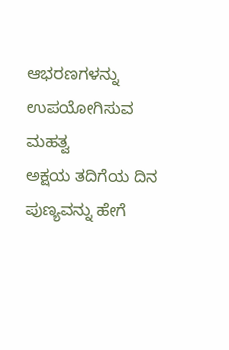ಆಭರಣಗಳನ್ನು ಉಪಯೋಗಿಸುವ ಮಹತ್ವ
ಅಕ್ಷಯ ತದಿಗೆಯ ದಿನ ಪುಣ್ಯವನ್ನು ಹೇಗೆ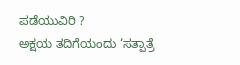ಪಡೆಯುವಿರಿ ?
ಅಕ್ಷಯ ತದಿಗೆಯಂದು ‘ಸತ್ಪಾತ್ರೆ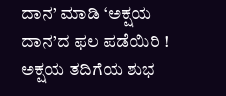ದಾನ’ ಮಾಡಿ ‘ಅಕ್ಷಯ ದಾನ’ದ ಫಲ ಪಡೆಯಿರಿ !
ಅಕ್ಷಯ ತದಿಗೆಯ ಶುಭ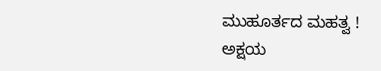ಮುಹೂರ್ತದ ಮಹತ್ವ !
ಅಕ್ಷಯ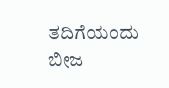ತದಿಗೆಯಂದು ಬೀಜ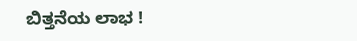ಬಿತ್ತನೆಯ ಲಾಭ !